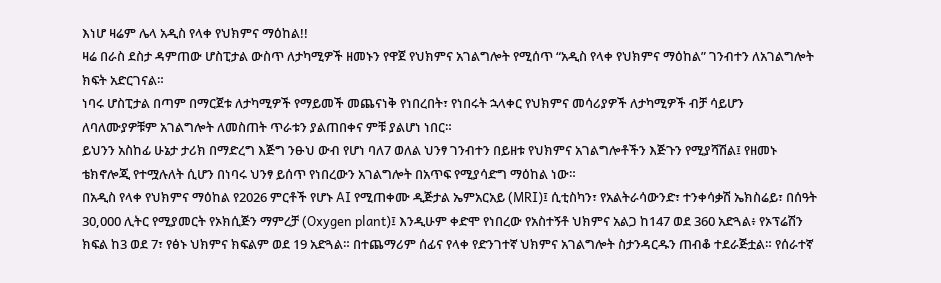እነሆ ዛሬም ሌላ አዲስ የላቀ የህክምና ማዕከል!!
ዛሬ በራስ ደስታ ዳምጠው ሆስፒታል ውስጥ ለታካሚዎች ዘመኑን የዋጀ የህክምና አገልግሎት የሚሰጥ “አዲስ የላቀ የህክምና ማዕከል” ገንብተን ለአገልግሎት ክፍት አድርገናል።
ነባሩ ሆስፒታል በጣም በማርጀቱ ለታካሚዎች የማይመች መጨናነቅ የነበረበት፣ የነበሩት ኋላቀር የህክምና መሳሪያዎች ለታካሚዎች ብቻ ሳይሆን ለባለሙያዎቹም አገልግሎት ለመስጠት ጥራቱን ያልጠበቀና ምቹ ያልሆነ ነበር።
ይህንን አስከፊ ሁኔታ ታሪክ በማድረግ እጅግ ንፁህ ውብ የሆነ ባለ7 ወለል ህንፃ ገንብተን በይዘቱ የህክምና አገልግሎቶችን እጅጉን የሚያሻሽል፤ የዘመኑ ቴክኖሎጂ የተሟሉለት ሲሆን በነባሩ ህንፃ ይሰጥ የነበረውን አገልግሎት በአጥፍ የሚያሳድግ ማዕከል ነው።
በአዲስ የላቀ የህክምና ማዕከል የ2026 ምርቶች የሆኑ AI የሚጠቀሙ ዲጅታል ኤምአርአይ (MRI)፤ ሲቲስካን፣ የአልትራሳውንድ፣ ተንቀሳቃሽ ኤክስሬይ፣ በሰዓት 30,000 ሊትር የሚያመርት የኦክሲጅን ማምረቻ (Oxygen plant)፤ እንዲሁም ቀድሞ የነበረው የአስተኝቶ ህክምና አልጋ ከ147 ወደ 360 አድጓል፥ የኦፕሬሽን ክፍል ከ3 ወደ 7፣ የፅኑ ህክምና ክፍልም ወደ 19 አድጓል። በተጨማሪም ሰፊና የላቀ የድንገተኛ ህክምና አገልግሎት ስታንዳርዱን ጠብቆ ተደራጅቷል። የሰራተኛ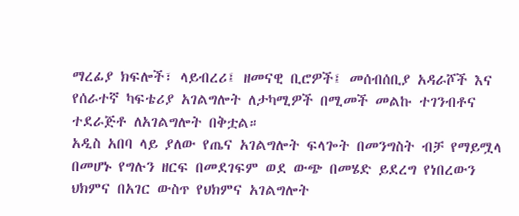ማረፊያ ክፍሎች፣ ላይብረሪ፤ ዘመናዊ ቢሮዎች፤ መሰብሰቢያ አዳራሾች እና የሰራተኛ ካፍቴሪያ አገልግሎት ለታካሚዎች በሚመች መልኩ ተገንብቶና ተደራጅቶ ለአገልግሎት በቅቷል።
አዲስ አበባ ላይ ያለው የጤና አገልግሎት ፍላጐት በመንግስት ብቻ የማይሟላ በመሆኑ የግሉን ዘርፍ በመደገፍም ወደ ውጭ በመሄድ ይደረግ የነበረውን ህክምና በአገር ውስጥ የህክምና አገልግሎት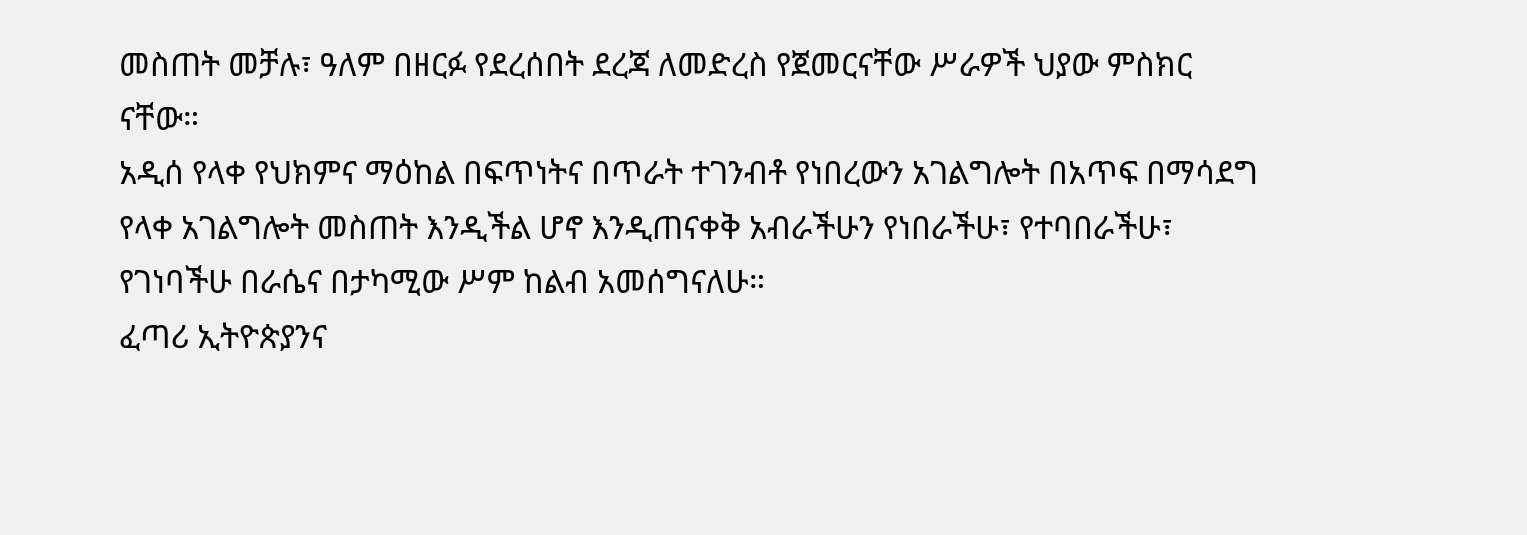መስጠት መቻሉ፣ ዓለም በዘርፉ የደረሰበት ደረጃ ለመድረስ የጀመርናቸው ሥራዎች ህያው ምስክር ናቸው።
አዲሰ የላቀ የህክምና ማዕከል በፍጥነትና በጥራት ተገንብቶ የነበረውን አገልግሎት በአጥፍ በማሳደግ የላቀ አገልግሎት መስጠት እንዲችል ሆኖ እንዲጠናቀቅ አብራችሁን የነበራችሁ፣ የተባበራችሁ፣ የገነባችሁ በራሴና በታካሚው ሥም ከልብ አመሰግናለሁ።
ፈጣሪ ኢትዮጵያንና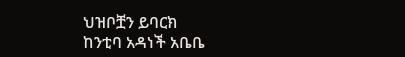ህዝቦቿን ይባርክ
ከንቲባ አዳነች አቤቤ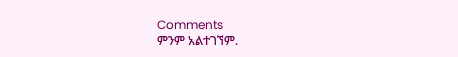Comments
ምንም አልተገኘም.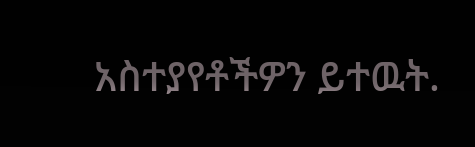አስተያየቶችዎን ይተዉት.